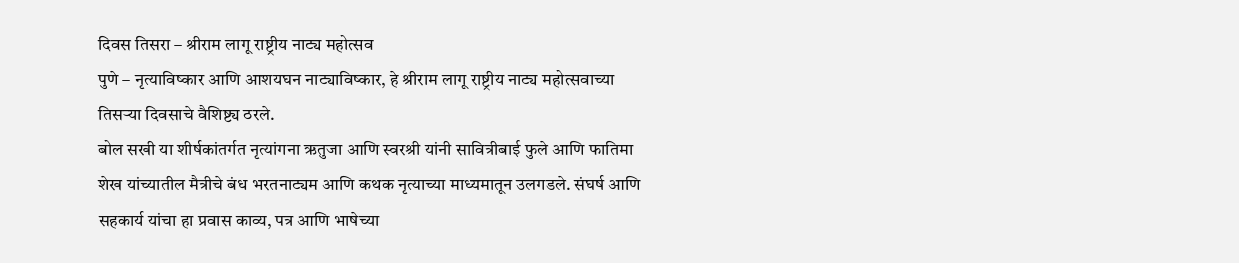दिवस तिसरा – श्रीराम लागू राष्ट्रीय नाट्य महोत्सव
पुणे – नृत्याविष्कार आणि आशयघन नाट्याविष्कार, हे श्रीराम लागू राष्ट्रीय नाट्य महोत्सवाच्या तिसऱ्या दिवसाचे वैशिष्ट्य ठरले.
बोल सखी या शीर्षकांतर्गत नृत्यांगना ऋतुजा आणि स्वरश्री यांनी सावित्रीबाई फुले आणि फातिमा शेख यांच्यातील मैत्रीचे बंध भरतनाट्यम आणि कथक नृत्याच्या माध्यमातून उलगडले. संघर्ष आणि सहकार्य यांचा हा प्रवास काव्य, पत्र आणि भाषेच्या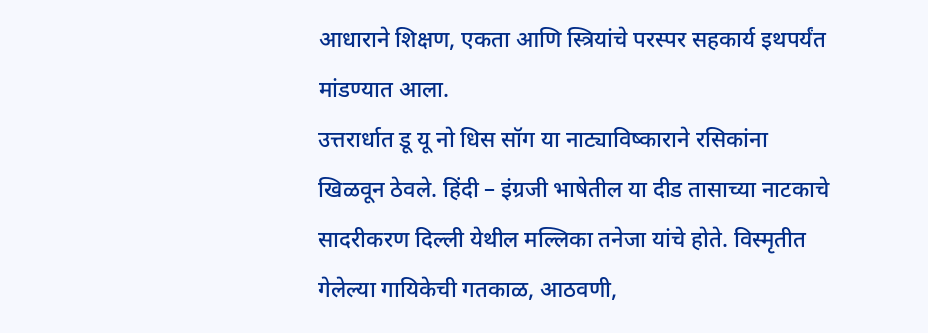आधाराने शिक्षण, एकता आणि स्त्रियांचे परस्पर सहकार्य इथपर्यंत मांडण्यात आला.
उत्तरार्धात डू यू नो धिस सॉग या नाट्याविष्काराने रसिकांना खिळवून ठेवले. हिंदी – इंग्रजी भाषेतील या दीड तासाच्या नाटकाचे सादरीकरण दिल्ली येथील मल्लिका तनेजा यांचे होते. विस्मृतीत गेलेल्या गायिकेची गतकाळ, आठवणी,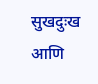सुखदुःख आणि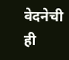वेदनेची ही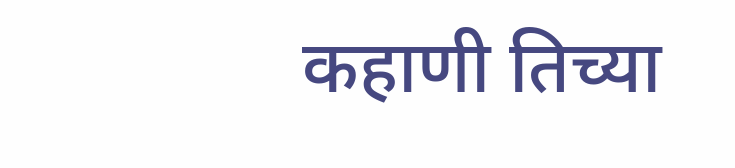कहाणी तिच्या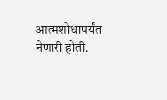आत्मशोधापर्यंत नेणारी होती.